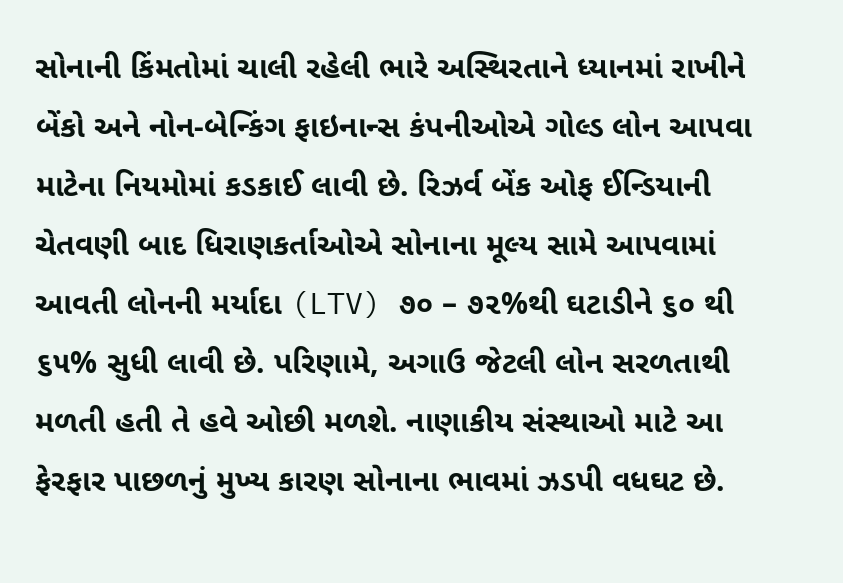સોનાની કિંમતોમાં ચાલી રહેલી ભારે અસ્થિરતાને ધ્યાનમાં રાખીને બેંકો અને નોન-બેન્કિંગ ફાઇનાન્સ કંપનીઓએ ગોલ્ડ લોન આપવા માટેના નિયમોમાં કડકાઈ લાવી છે. રિઝર્વ બેંક ઓફ ઈન્ડિયાની ચેતવણી બાદ ધિરાણકર્તાઓએ સોનાના મૂલ્ય સામે આપવામાં આવતી લોનની મર્યાદા (LTV) ૭૦ – ૭૨%થી ઘટાડીને ૬૦ થી ૬૫% સુધી લાવી છે. પરિણામે, અગાઉ જેટલી લોન સરળતાથી મળતી હતી તે હવે ઓછી મળશે. નાણાકીય સંસ્થાઓ માટે આ ફેરફાર પાછળનું મુખ્ય કારણ સોનાના ભાવમાં ઝડપી વધઘટ છે.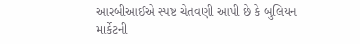આરબીઆઈએ સ્પષ્ટ ચેતવણી આપી છે કે બુલિયન માર્કેટની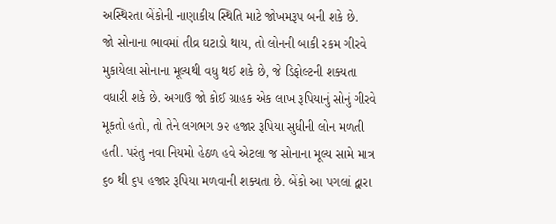અસ્થિરતા બેંકોની નાણાકીય સ્થિતિ માટે જોખમરૂપ બની શકે છે.
જો સોનાના ભાવમાં તીવ્ર ઘટાડો થાય, તો લોનની બાકી રકમ ગીરવે મુકાયેલા સોનાના મૂલ્યથી વધુ થઈ શકે છે, જે ડિફોલ્ટની શક્યતા વધારી શકે છે. અગાઉ જો કોઈ ગ્રાહક એક લાખ રૂપિયાનું સોનું ગીરવે મૂકતો હતો, તો તેને લગભગ ૭૨ હજાર રૂપિયા સુધીની લોન મળતી હતી. પરંતુ નવા નિયમો હેઠળ હવે એટલા જ સોનાના મૂલ્ય સામે માત્ર ૬૦ થી ૬૫ હજાર રૂપિયા મળવાની શક્યતા છે. બેંકો આ પગલાં દ્વારા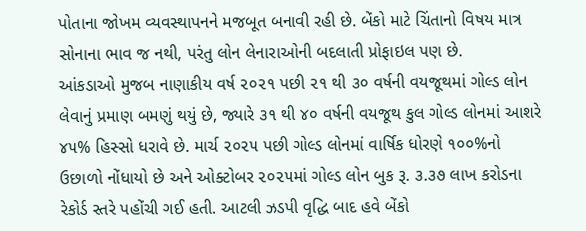પોતાના જોખમ વ્યવસ્થાપનને મજબૂત બનાવી રહી છે. બેંકો માટે ચિંતાનો વિષય માત્ર સોનાના ભાવ જ નથી, પરંતુ લોન લેનારાઓની બદલાતી પ્રોફાઇલ પણ છે.
આંકડાઓ મુજબ નાણાકીય વર્ષ ૨૦૨૧ પછી ૨૧ થી ૩૦ વર્ષની વયજૂથમાં ગોલ્ડ લોન લેવાનું પ્રમાણ બમણું થયું છે, જ્યારે ૩૧ થી ૪૦ વર્ષની વયજૂથ કુલ ગોલ્ડ લોનમાં આશરે ૪૫% હિસ્સો ધરાવે છે. માર્ચ ૨૦૨૫ પછી ગોલ્ડ લોનમાં વાર્ષિક ધોરણે ૧૦૦%નો ઉછાળો નોંધાયો છે અને ઓક્ટોબર ૨૦૨૫માં ગોલ્ડ લોન બુક રૂ. ૩.૩૭ લાખ કરોડના રેકોર્ડ સ્તરે પહોંચી ગઈ હતી. આટલી ઝડપી વૃદ્ધિ બાદ હવે બેંકો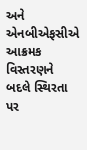અને એનબીએફસીએ આક્રમક વિસ્તરણને બદલે સ્થિરતા પર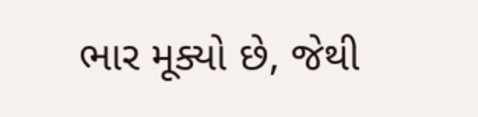ભાર મૂક્યો છે, જેથી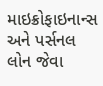માઇક્રોફાઇનાન્સ અને પર્સનલ લોન જેવા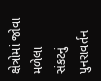ક્ષેત્રોમાં જોવા મળેલા સંકટનું પુનરાવર્તન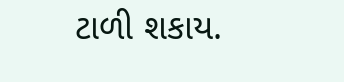ટાળી શકાય.